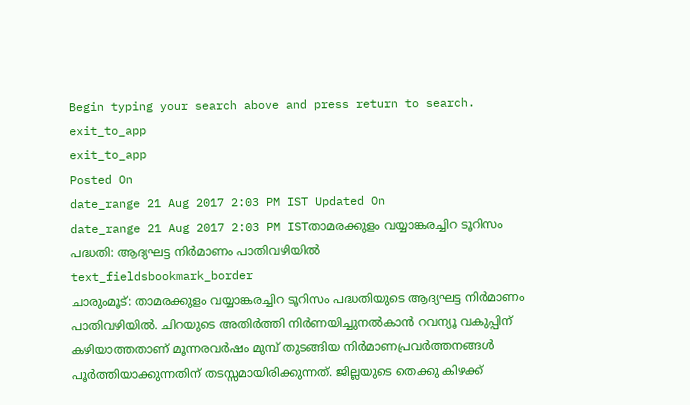Begin typing your search above and press return to search.
exit_to_app
exit_to_app
Posted On
date_range 21 Aug 2017 2:03 PM IST Updated On
date_range 21 Aug 2017 2:03 PM ISTതാമരക്കുളം വയ്യാങ്കരച്ചിറ ടൂറിസം പദ്ധതി: ആദ്യഘട്ട നിർമാണം പാതിവഴിയിൽ
text_fieldsbookmark_border
ചാരുംമൂട്: താമരക്കുളം വയ്യാങ്കരച്ചിറ ടൂറിസം പദ്ധതിയുടെ ആദ്യഘട്ട നിർമാണം പാതിവഴിയിൽ. ചിറയുടെ അതിർത്തി നിർണയിച്ചുനൽകാൻ റവന്യൂ വകുപ്പിന് കഴിയാത്തതാണ് മൂന്നരവർഷം മുമ്പ് തുടങ്ങിയ നിർമാണപ്രവർത്തനങ്ങൾ പൂർത്തിയാക്കുന്നതിന് തടസ്സമായിരിക്കുന്നത്. ജില്ലയുടെ തെക്കു കിഴക്ക്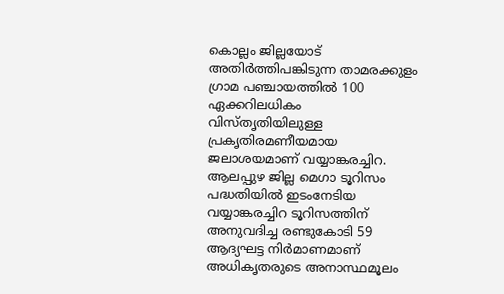കൊല്ലം ജില്ലയോട് അതിർത്തിപങ്കിടുന്ന താമരക്കുളം ഗ്രാമ പഞ്ചായത്തിൽ 100 ഏക്കറിലധികം വിസ്തൃതിയിലുള്ള പ്രകൃതിരമണീയമായ ജലാശയമാണ് വയ്യാങ്കരച്ചിറ. ആലപ്പുഴ ജില്ല മെഗാ ടൂറിസം പദ്ധതിയിൽ ഇടംനേടിയ വയ്യാങ്കരച്ചിറ ടൂറിസത്തിന് അനുവദിച്ച രണ്ടുകോടി 59 ആദ്യഘട്ട നിർമാണമാണ് അധികൃതരുടെ അനാസ്ഥമൂലം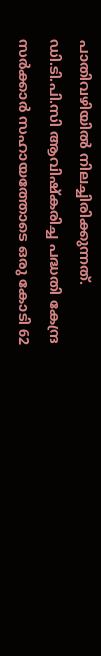പാതിവഴിയിൽ നിലച്ചിരിക്കുന്നത്. ഡി.ടി.പി.സി ആവിഷ്കരിച്ച പദ്ധതി കേന്ദ്ര സർക്കാർ സഹായത്തോടെ ഒരു കോടി 62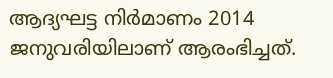ആദ്യഘട്ട നിർമാണം 2014 ജനുവരിയിലാണ് ആരംഭിച്ചത്.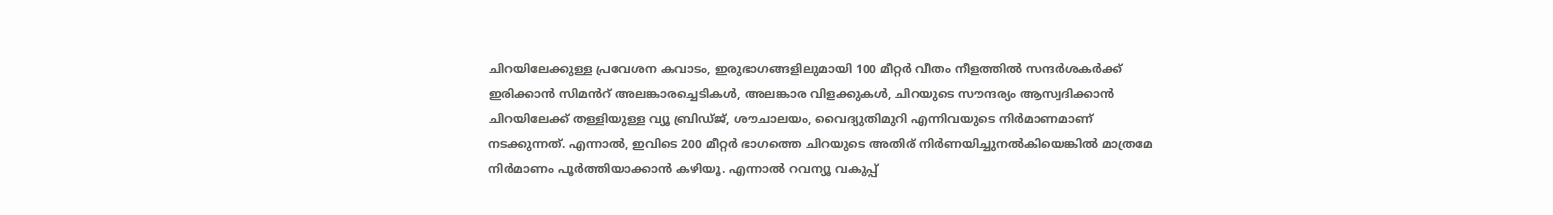ചിറയിലേക്കുള്ള പ്രവേശന കവാടം, ഇരുഭാഗങ്ങളിലുമായി 100 മീറ്റർ വീതം നീളത്തിൽ സന്ദർശകർക്ക് ഇരിക്കാൻ സിമൻറ് അലങ്കാരച്ചെടികൾ, അലങ്കാര വിളക്കുകൾ, ചിറയുടെ സൗന്ദര്യം ആസ്വദിക്കാൻ ചിറയിലേക്ക് തള്ളിയുള്ള വ്യൂ ബ്രിഡ്ജ്, ശൗചാലയം, വൈദ്യുതിമുറി എന്നിവയുടെ നിർമാണമാണ് നടക്കുന്നത്. എന്നാൽ, ഇവിടെ 200 മീറ്റർ ഭാഗത്തെ ചിറയുടെ അതിര് നിർണയിച്ചുനൽകിയെങ്കിൽ മാത്രമേ നിർമാണം പൂർത്തിയാക്കാൻ കഴിയൂ. എന്നാൽ റവന്യൂ വകുപ്പ്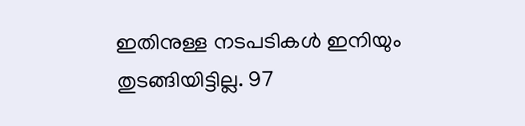ഇതിനുള്ള നടപടികൾ ഇനിയും തുടങ്ങിയിട്ടില്ല. 97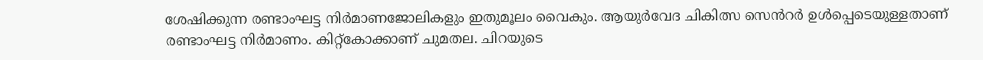ശേഷിക്കുന്ന രണ്ടാംഘട്ട നിർമാണജോലികളും ഇതുമൂലം വൈകും. ആയുർവേദ ചികിത്സ സെൻറർ ഉൾപ്പെടെയുള്ളതാണ് രണ്ടാംഘട്ട നിർമാണം. കിറ്റ്കോക്കാണ് ചുമതല. ചിറയുടെ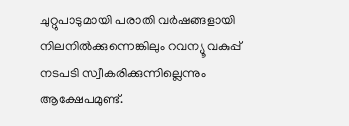ചുറ്റുപാടുമായി പരാതി വർഷങ്ങളായി നിലനിൽക്കുന്നെങ്കിലും റവന്യൂ വകുപ്പ് നടപടി സ്വീകരിക്കുന്നില്ലെന്നും ആക്ഷേപമുണ്ട്.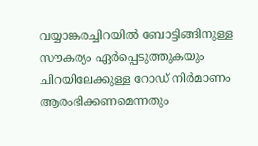വയ്യാങ്കരച്ചിറയിൽ ബോട്ടിങ്ങിനുള്ള സൗകര്യം ഏർപ്പെടുത്തുകയും ചിറയിലേക്കുള്ള റോഡ് നിർമാണം ആരംഭിക്കണമെന്നതും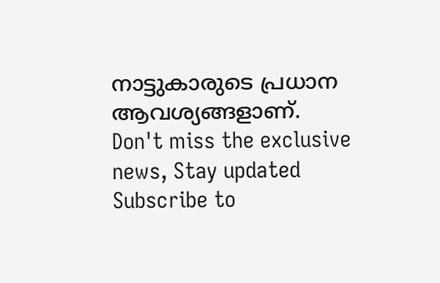നാട്ടുകാരുടെ പ്രധാന ആവശ്യങ്ങളാണ്.
Don't miss the exclusive news, Stay updated
Subscribe to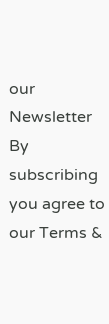our Newsletter
By subscribing you agree to our Terms &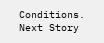Conditions.
Next Story